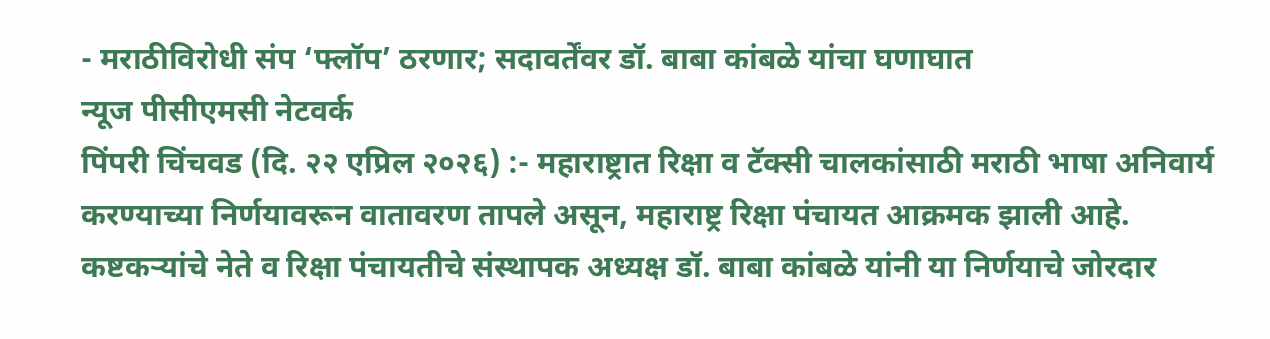- मराठीविरोधी संप ‘फ्लॉप’ ठरणार; सदावर्तेंवर डॉ. बाबा कांबळे यांचा घणाघात
न्यूज पीसीएमसी नेटवर्क
पिंपरी चिंचवड (दि. २२ एप्रिल २०२६) :- महाराष्ट्रात रिक्षा व टॅक्सी चालकांसाठी मराठी भाषा अनिवार्य करण्याच्या निर्णयावरून वातावरण तापले असून, महाराष्ट्र रिक्षा पंचायत आक्रमक झाली आहे. कष्टकऱ्यांचे नेते व रिक्षा पंचायतीचे संस्थापक अध्यक्ष डॉ. बाबा कांबळे यांनी या निर्णयाचे जोरदार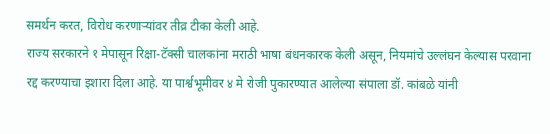समर्थन करत, विरोध करणाऱ्यांवर तीव्र टीका केली आहे.
राज्य सरकारने १ मेपासून रिक्षा-टॅक्सी चालकांना मराठी भाषा बंधनकारक केली असून, नियमांचे उल्लंघन केल्यास परवाना रद्द करण्याचा इशारा दिला आहे. या पार्श्वभूमीवर ४ मे रोजी पुकारण्यात आलेल्या संपाला डॉ. कांबळे यांनी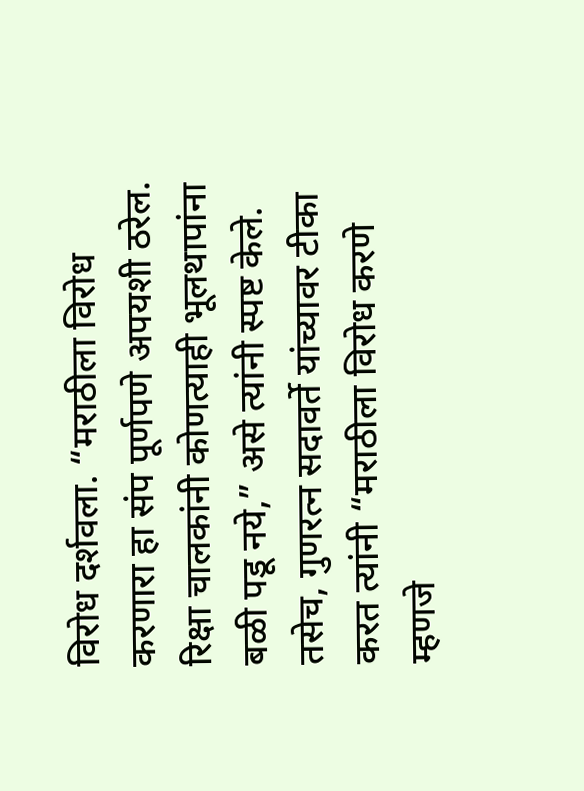विरोध दर्शवला. “मराठीला विरोध करणारा हा संप पूर्णपणे अपयशी ठरेल. रिक्षा चालकांनी कोणत्याही भूलथापांना बळी पडू नये,” असे त्यांनी स्पष्ट केले.
तसेच, गुणरत्न सदावर्ते यांच्यावर टीका करत त्यांनी “मराठीला विरोध करणे म्हणजे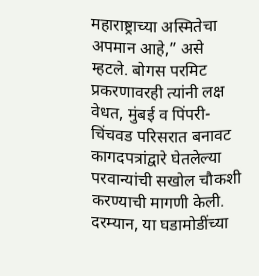महाराष्ट्राच्या अस्मितेचा अपमान आहे,” असे म्हटले. बोगस परमिट प्रकरणावरही त्यांनी लक्ष वेधत, मुंबई व पिंपरी-चिंचवड परिसरात बनावट कागदपत्रांद्वारे घेतलेल्या परवान्यांची सखोल चौकशी करण्याची मागणी केली.
दरम्यान, या घडामोडींच्या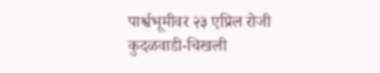पार्श्वभूमीवर २३ एप्रिल रोजी कुदळवाडी-चिखली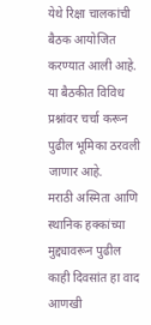येथे रिक्षा चालकांची बैठक आयोजित करण्यात आली आहे. या बैठकीत विविध प्रश्नांवर चर्चा करून पुढील भूमिका ठरवली जाणार आहे.
मराठी अस्मिता आणि स्थानिक हक्कांच्या मुद्द्यावरून पुढील काही दिवसांत हा वाद आणखी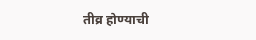तीव्र होण्याची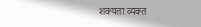शक्यता व्यक्त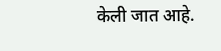केली जात आहे.